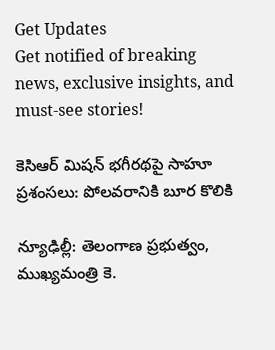Get Updates
Get notified of breaking news, exclusive insights, and must-see stories!

కెసిఆర్ మిషన్ భగీరథపై సాహూ ప్రశంసలు: పోలవరానికి బూర కొలికి

న్యూఢిల్లీ: తెలంగాణ ప్రభుత్వం, ముఖ్యమంత్రి కె.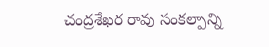చంద్రశేఖర రావు సంకల్పాన్ని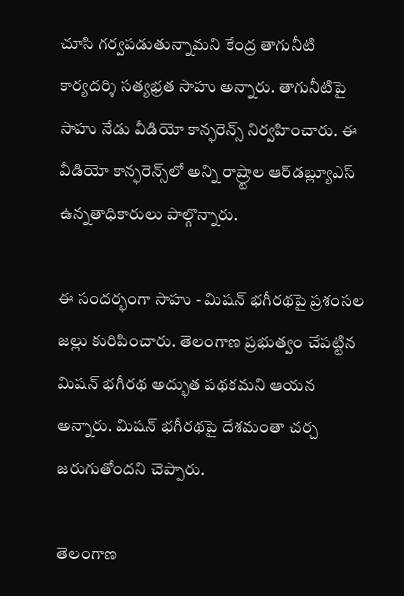చూసి గర్వపడుతున్నామని కేంద్ర తాగునీటి కార్యదర్శి సత్యభ్రత సాహు అన్నారు. తాగునీటిపై సాహు నేడు వీడియో కాన్ఫరెన్స్ నిర్వహించారు. ఈ వీడియో కాన్ఫరెన్స్‌లో అన్ని రాష్ర్టాల ఆర్‌డబ్ల్యూఎస్ ఉన్నతాధికారులు పాల్గొన్నారు.

ఈ సందర్భంగా సాహు - మిషన్ భగీరథపై ప్రశంసల జల్లు కురిపించారు. తెలంగాణ ప్రభుత్వం చేపట్టిన మిషన్ భగీరథ అద్భుత పథకమని ఆయన అన్నారు. మిషన్ భగీరథపై దేశమంతా చర్చ జరుగుతోందని చెప్పారు.

తెలంగాణ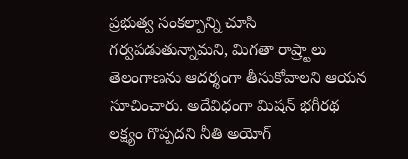ప్రభుత్వ సంకల్పాన్ని చూసి గర్వపడుతున్నామని, మిగతా రాష్ర్టాలు తెలంగాణను ఆదర్శంగా తీసుకోవాలని ఆయన సూచించారు. అదేవిధంగా మిషన్ భగీరథ లక్ష్యం గొప్పదని నీతి అయోగ్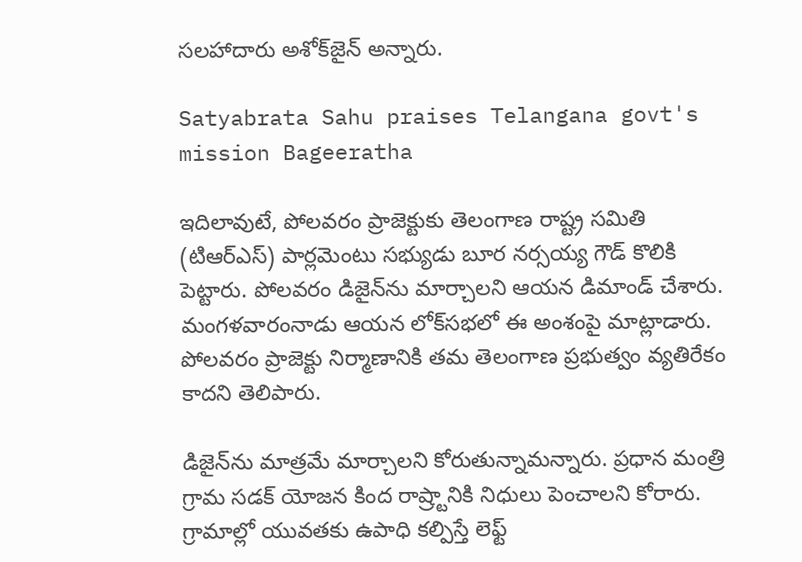సలహాదారు అశోక్‌జైన్ అన్నారు.

Satyabrata Sahu praises Telangana govt's mission Bageeratha

ఇదిలావుటే, పోలవరం ప్రాజెక్టుకు తెలంగాణ రాష్ట్ర సమితి (టిఆర్ఎస్) పార్లమెంటు సభ్యుడు బూర నర్సయ్య గౌడ్ కొలికి పెట్టారు. పోలవరం డిజైన్‌ను మార్చాలని ఆయన డిమాండ్ చేశారు. మంగళవారంనాడు ఆయన లోక్‌సభలో ఈ అంశంపై మాట్లాడారు. పోలవరం ప్రాజెక్టు నిర్మాణానికి తమ తెలంగాణ ప్రభుత్వం వ్యతిరేకం కాదని తెలిపారు.

డిజైన్‌ను మాత్రమే మార్చాలని కోరుతున్నామన్నారు. ప్రధాన మంత్రి గ్రామ సడక్ యోజన కింద రాష్ర్టానికి నిధులు పెంచాలని కోరారు. గ్రామాల్లో యువతకు ఉపాధి కల్పిస్తే లెఫ్ట్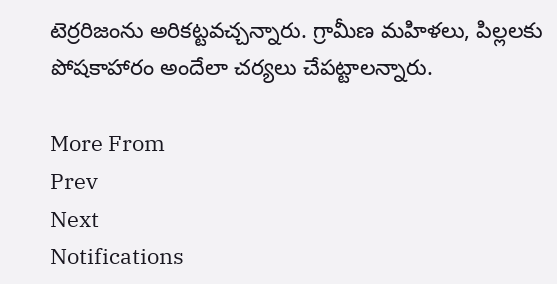టెర్రరిజంను అరికట్టవచ్చన్నారు. గ్రామీణ మహిళలు, పిల్లలకు పోషకాహారం అందేలా చర్యలు చేపట్టాలన్నారు.

More From
Prev
Next
Notifications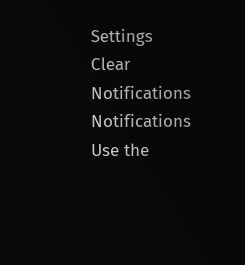Settings
Clear Notifications
Notifications
Use the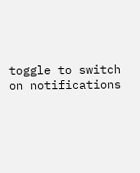toggle to switch on notifications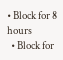• Block for 8 hours
  • Block for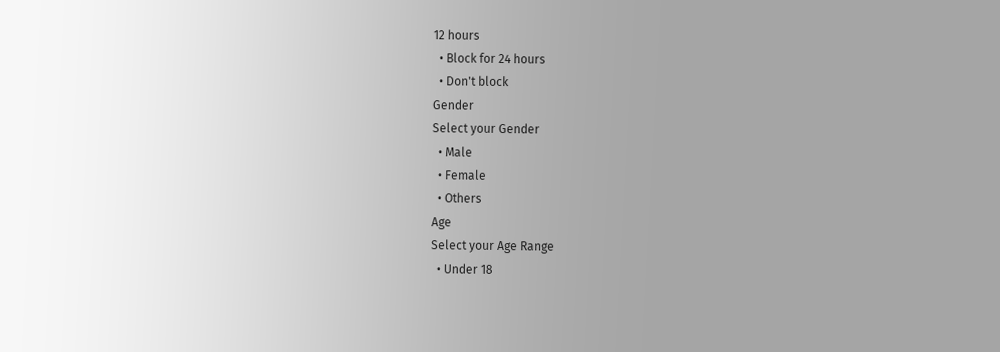12 hours
  • Block for 24 hours
  • Don't block
Gender
Select your Gender
  • Male
  • Female
  • Others
Age
Select your Age Range
  • Under 18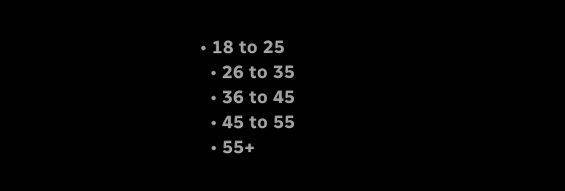• 18 to 25
  • 26 to 35
  • 36 to 45
  • 45 to 55
  • 55+